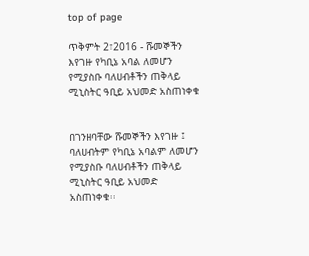top of page

ጥቅምት 2፣2016 - ሹመኞችን እየገዙ የካቢኔ አባል ለመሆን የሚያስቡ ባለሀብቶችን ጠቅላይ ሚኒስትር ዓቢይ አህመድ አስጠነቀቁ


በገንዘባቸው ሹመኞችን እየገዙ ፤ ባለሀብትም የካቢኔ አባልም ለመሆን የሚያስቡ ባለሀብቶችን ጠቅላይ ሚኒስትር ዓቢይ አህመድ አስጠነቀቁ፡፡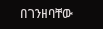በገንዘባቸው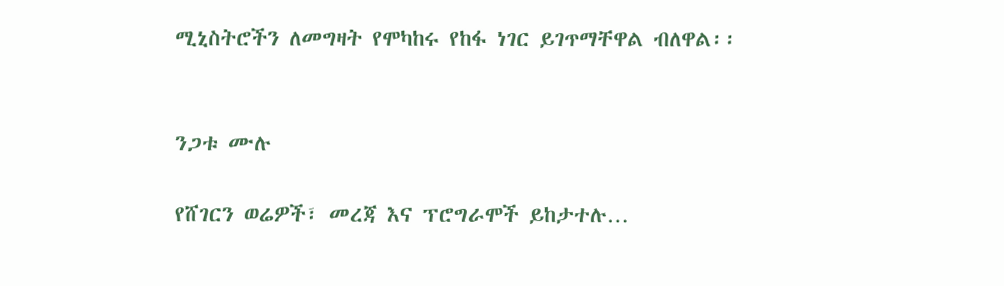ሚኒስትሮችን ለመግዛት የሞካከሩ የከፋ ነገር ይገጥማቸዋል ብለዋል፡፡


ንጋቱ ሙሉ

የሸገርን ወሬዎች፣ መረጃ እና ፕሮግራሞች ይከታተሉ…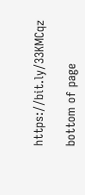https://bit.ly/33KMCqz

bottom of page